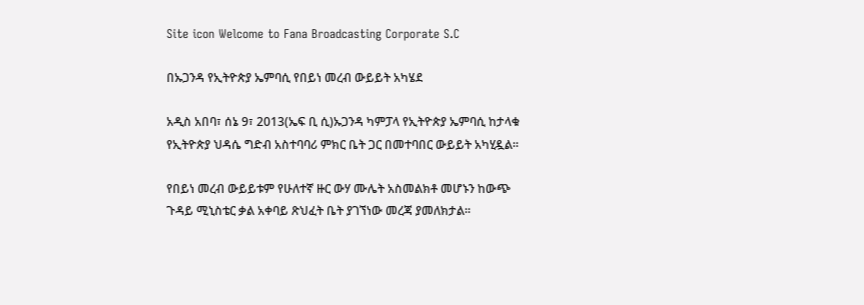Site icon Welcome to Fana Broadcasting Corporate S.C

በኡጋንዳ የኢትዮጵያ ኤምባሲ የበይነ መረብ ውይይት አካሄደ

አዲስ አበባ፣ ሰኔ 9፣ 2013(ኤፍ ቢ ሲ)ኡጋንዳ ካምፓላ የኢትዮጵያ ኤምባሲ ከታላቁ የኢትዮጵያ ህዳሴ ግድብ አስተባባሪ ምክር ቤት ጋር በመተባበር ውይይት አካሂዷል፡፡

የበይነ መረብ ውይይቱም የሁለተኛ ዙር ውሃ ሙሌት አስመልክቶ መሆኑን ከውጭ ጉዳይ ሚኒስቴር ቃል አቀባይ ጽህፈት ቤት ያገኘነው መረጃ ያመለክታል፡፡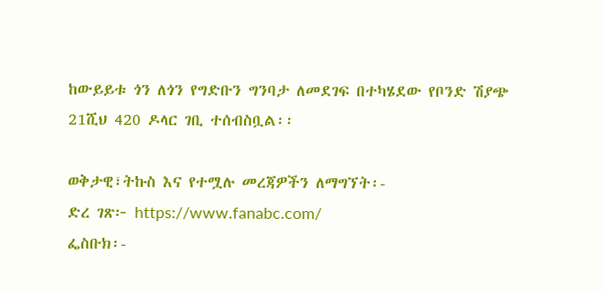ከውይይቱ ጎን ለጎን የግድቡን ግንባታ ለመደገፍ በተካሄደው የቦንድ ሽያጭ 21ሺህ 420 ዶላር ገቢ ተሰብስቧል፡፡

ወቅታዊ፣ትኩስ እና የተሟሉ መረጃዎችን ለማግኘት፡-
ድረ ገጽ፦ https://www.fanabc.com/
ፌስቡክ፡-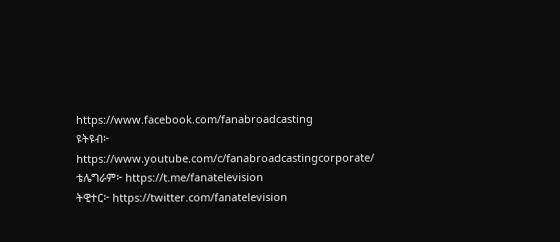https://www.facebook.com/fanabroadcasting
ዩትዩብ፦ https://www.youtube.com/c/fanabroadcastingcorporate/
ቴሌግራም፦ https://t.me/fanatelevision
ትዊተር፦ https://twitter.com/fanatelevision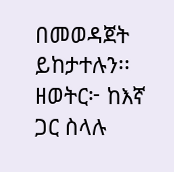በመወዳጀት ይከታተሉን፡፡
ዘወትር፦ ከእኛ ጋር ስላሉ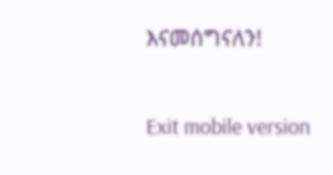እናመሰግናለን!

Exit mobile version